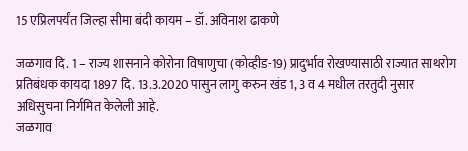15 एप्रिलपर्यंत जिल्हा सीमा बंदी कायम – डॉ. अविनाश ढाकणे

जळगाव दि. 1 – राज्य शासनाने कोरोना विषाणुचा (कोव्हीड-19) प्रादुर्भाव रोखण्यासाठी राज्यात साथरोग प्रतिबंधक कायदा 1897 दि. 13.3.2020 पासुन लागु करुन खंड 1, 3 व 4 मधील तरतुदी नुसार अधिसुचना निर्गमित केलेली आहे.
जळगाव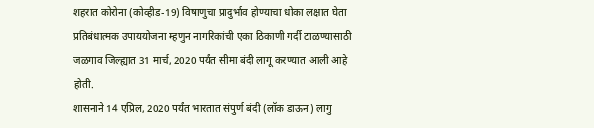शहरात कोरोना (कोव्हीड-19) विषाणुचा प्रादुर्भाव होण्याचा धोका लक्षात घेता प्रतिबंधात्मक उपाययोजना म्हणुन नागरिकांची एका ठिकाणी गर्दी टाळण्यासाठी जळगाव जिल्ह्यात 31 मार्च, 2020 पर्यंत सीमा बंदी लागू करण्यात आली आहे होती.
शासनाने 14 एप्रिल, 2020 पर्यंत भारतात संपुर्ण बंदी (लॉक डाऊन) लागु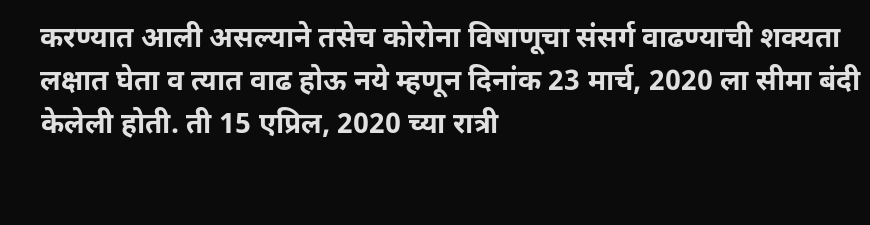करण्यात आली असल्याने तसेच कोरोना विषाणूचा संसर्ग वाढण्याची शक्यता लक्षात घेता व त्यात वाढ होऊ नये म्हणून दिनांक 23 मार्च, 2020 ला सीमा बंदी केलेली होती. ती 15 एप्रिल, 2020 च्या रात्री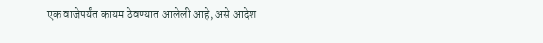एक वाजेपर्यंत कायम ठेवण्यात आलेली आहे, असे आदेश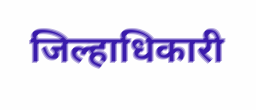जिल्हाधिकारी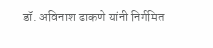डॉ. अविनाश ढाकणे यांनी निर्गमित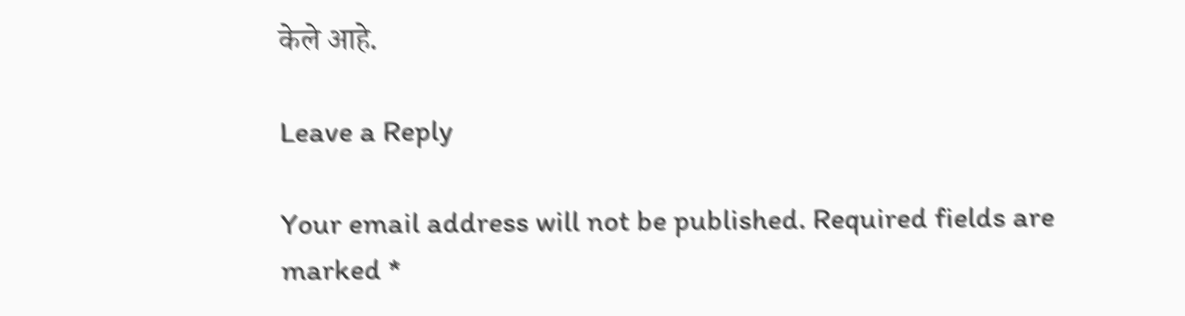केले आहे.

Leave a Reply

Your email address will not be published. Required fields are marked *